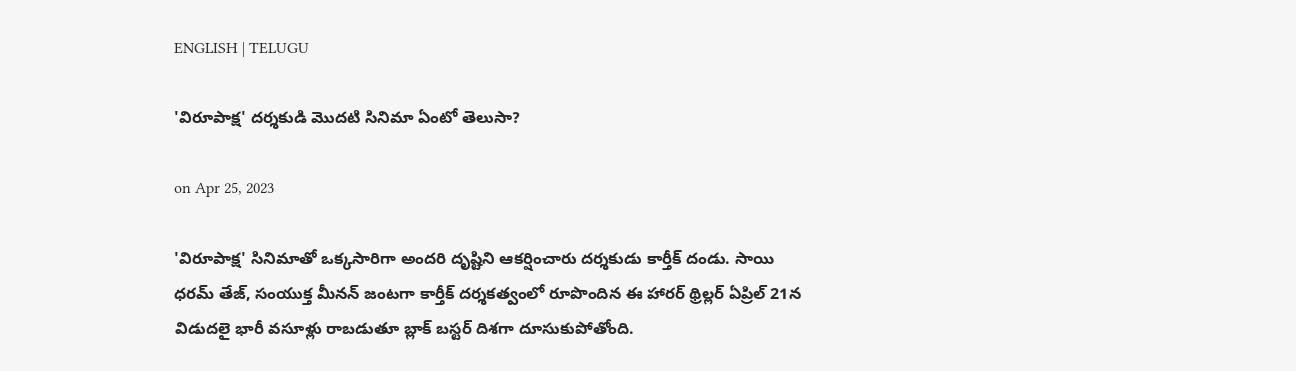ENGLISH | TELUGU

'విరూపాక్ష' దర్శకుడి మొదటి సినిమా ఏంటో తెలుసా?

on Apr 25, 2023

'విరూపాక్ష' సినిమాతో ఒక్కసారిగా అందరి దృష్టిని ఆకర్షించారు దర్శకుడు కార్తీక్ దండు. సాయి ధరమ్ తేజ్, సంయుక్త మీనన్ జంటగా కార్తీక్ దర్శకత్వంలో రూపొందిన ఈ హారర్ థ్రిల్లర్ ఏప్రిల్ 21న విడుదలై భారీ వసూళ్లు రాబడుతూ బ్లాక్ బస్టర్ దిశగా దూసుకుపోతోంది.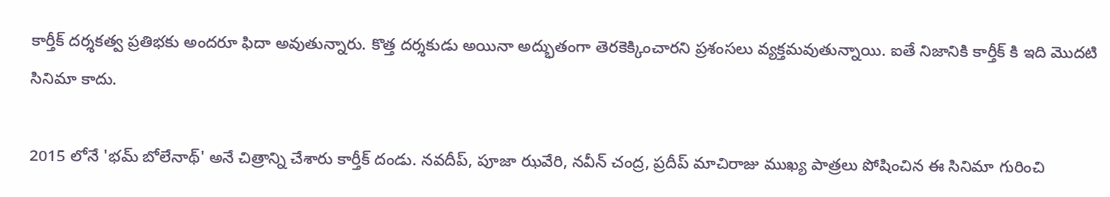కార్తీక్ దర్శకత్వ ప్రతిభకు అందరూ ఫిదా అవుతున్నారు. కొత్త దర్శకుడు అయినా అద్భుతంగా తెరకెక్కించారని ప్రశంసలు వ్యక్తమవుతున్నాయి. ఐతే నిజానికి కార్తీక్ కి ఇది మొదటి సినిమా కాదు.

2015 లోనే 'భమ్ బోలేనాథ్' అనే చిత్రాన్ని చేశారు కార్తీక్ దండు. నవదీప్, పూజా ఝవేరి, నవీన్ చంద్ర, ప్రదీప్ మాచిరాజు ముఖ్య పాత్రలు పోషించిన ఈ సినిమా గురించి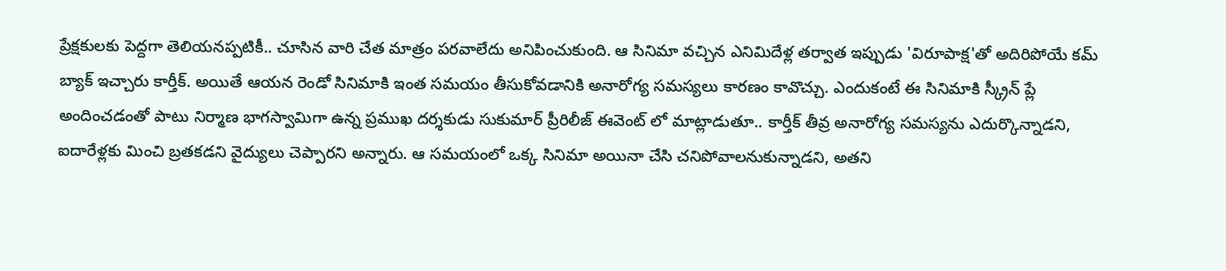ప్రేక్షకులకు పెద్దగా తెలియనప్పటికీ.. చూసిన వారి చేత మాత్రం పరవాలేదు అనిపించుకుంది. ఆ సినిమా వచ్చిన ఎనిమిదేళ్ల తర్వాత ఇప్పుడు 'విరూపాక్ష'తో అదిరిపోయే కమ్ బ్యాక్ ఇచ్చారు కార్తీక్. అయితే ఆయన రెండో సినిమాకి ఇంత సమయం తీసుకోవడానికి అనారోగ్య సమస్యలు కారణం కావొచ్చు. ఎందుకంటే ఈ సినిమాకి స్క్రీన్ ప్లే అందించడంతో పాటు నిర్మాణ భాగస్వామిగా ఉన్న ప్రముఖ దర్శకుడు సుకుమార్ ప్రీరిలీజ్ ఈవెంట్ లో మాట్లాడుతూ.. కార్తీక్ తీవ్ర అనారోగ్య సమస్యను ఎదుర్కొన్నాడని, ఐదారేళ్లకు మించి బ్రతకడని వైద్యులు చెప్పారని అన్నారు. ఆ సమయంలో ఒక్క సినిమా అయినా చేసి చనిపోవాలనుకున్నాడని, అతని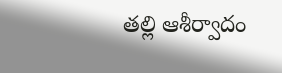తల్లి ఆశీర్వాదం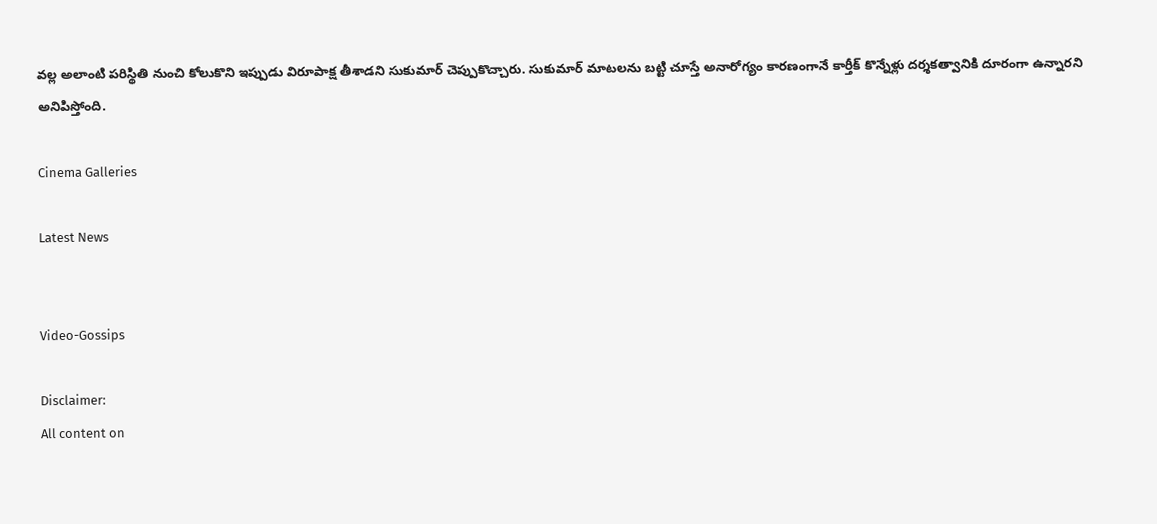వల్ల అలాంటి పరిస్థితి నుంచి కోలుకొని ఇప్పుడు విరూపాక్ష తీశాడని సుకుమార్ చెప్పుకొచ్చారు. సుకుమార్ మాటలను బట్టి చూస్తే అనారోగ్యం కారణంగానే కార్తీక్ కొన్నేళ్లు దర్శకత్వానికి దూరంగా ఉన్నారని అనిపిస్తోంది.

Cinema Galleries

Latest News


Video-Gossips

Disclaimer:
All content on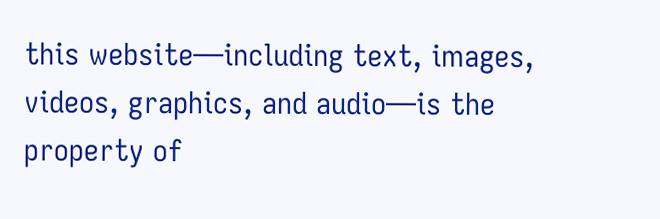this website—including text, images, videos, graphics, and audio—is the property of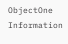ObjectOne Information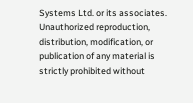Systems Ltd. or its associates. Unauthorized reproduction, distribution, modification, or publication of any material is strictly prohibited without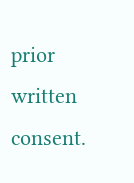prior written consent.